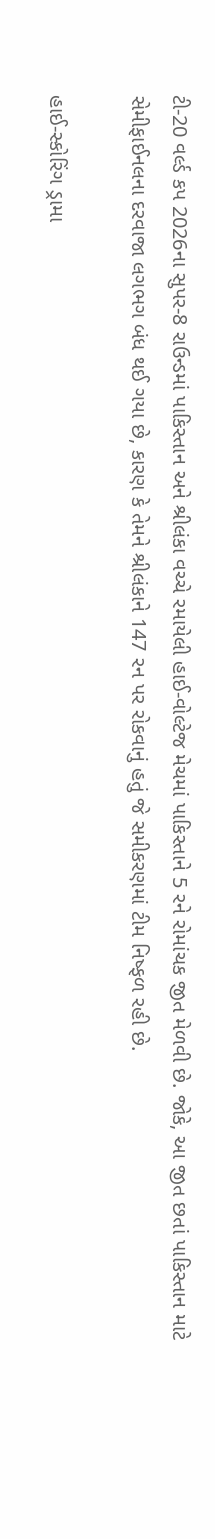ટી-20 વર્લ્ડ કપ 2026ના સુપર-8 રાઉન્ડમાં પાકિસ્તાન અને શ્રીલંકા વચ્ચે રમાયેલી હાઈ-વોલ્ટેજ મેચમાં પાકિસ્તાને 5 રને રોમાંચક જીત મેળવી છે. જોકે, આ જીત છતાં પાકિસ્તાન માટે સેમીફાઈનલના દરવાજા લગભગ બંધ થઈ ગયા છે, કારણ કે તેમને શ્રીલંકાને 147 રન પર રોકવાનું હતું જે સમીકરણમાં ટીમ નિષ્ફળ રહી છે.

હાઈ-સ્કોરિંગ ડ્રામા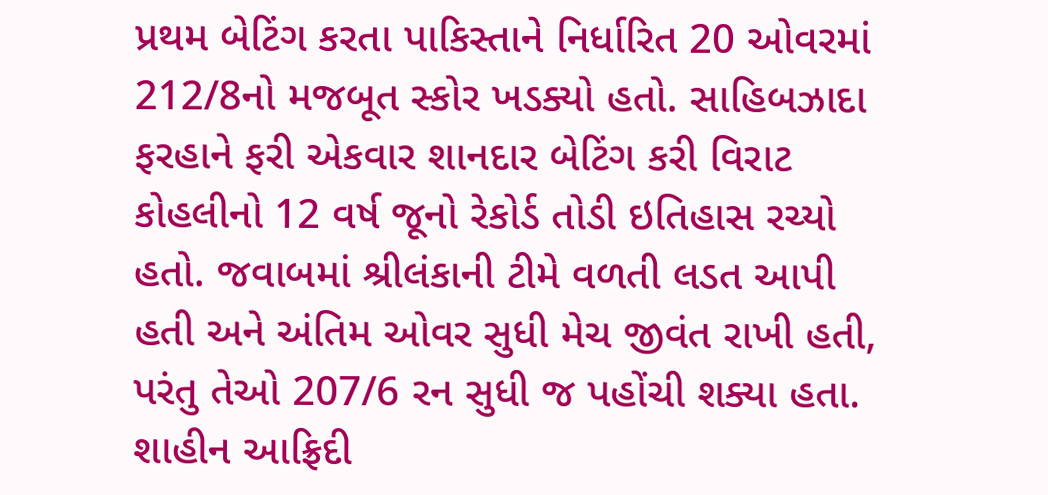પ્રથમ બેટિંગ કરતા પાકિસ્તાને નિર્ધારિત 20 ઓવરમાં 212/8નો મજબૂત સ્કોર ખડક્યો હતો. સાહિબઝાદા ફરહાને ફરી એકવાર શાનદાર બેટિંગ કરી વિરાટ કોહલીનો 12 વર્ષ જૂનો રેકોર્ડ તોડી ઇતિહાસ રચ્યો હતો. જવાબમાં શ્રીલંકાની ટીમે વળતી લડત આપી હતી અને અંતિમ ઓવર સુધી મેચ જીવંત રાખી હતી, પરંતુ તેઓ 207/6 રન સુધી જ પહોંચી શક્યા હતા.
શાહીન આફ્રિદી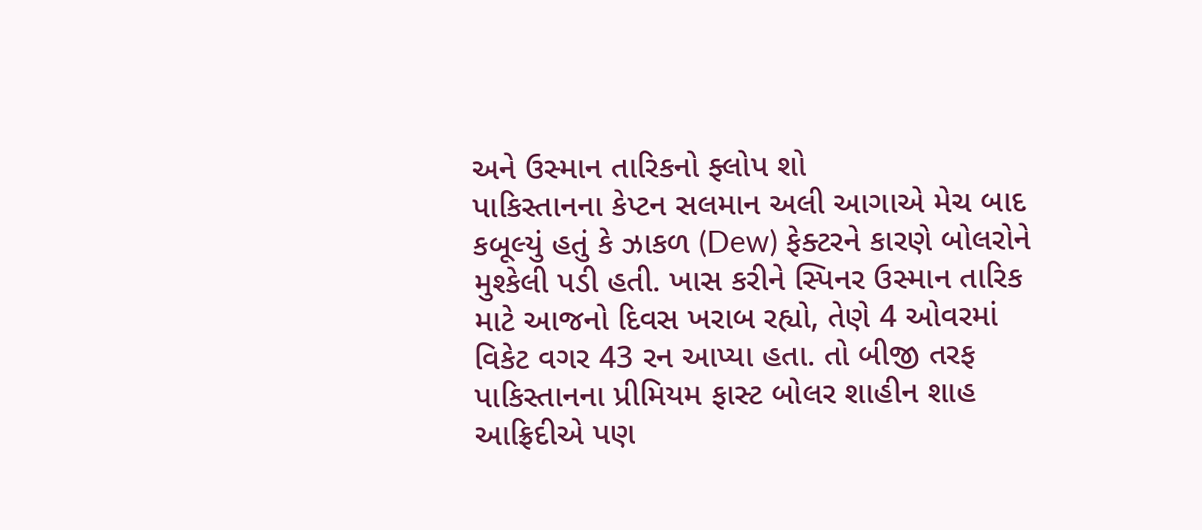અને ઉસ્માન તારિકનો ફ્લોપ શો
પાકિસ્તાનના કેપ્ટન સલમાન અલી આગાએ મેચ બાદ કબૂલ્યું હતું કે ઝાકળ (Dew) ફેક્ટરને કારણે બોલરોને મુશ્કેલી પડી હતી. ખાસ કરીને સ્પિનર ઉસ્માન તારિક માટે આજનો દિવસ ખરાબ રહ્યો, તેણે 4 ઓવરમાં વિકેટ વગર 43 રન આપ્યા હતા. તો બીજી તરફ પાકિસ્તાનના પ્રીમિયમ ફાસ્ટ બોલર શાહીન શાહ આફ્રિદીએ પણ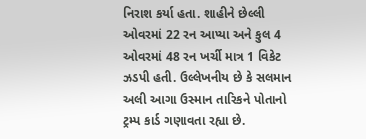નિરાશ કર્યા હતા. શાહીને છેલ્લી ઓવરમાં 22 રન આપ્યા અને કુલ 4 ઓવરમાં 48 રન ખર્ચી માત્ર 1 વિકેટ ઝડપી હતી. ઉલ્લેખનીય છે કે સલમાન અલી આગા ઉસ્માન તારિકને પોતાનો ટ્રમ્પ કાર્ડ ગણાવતા રહ્યા છે.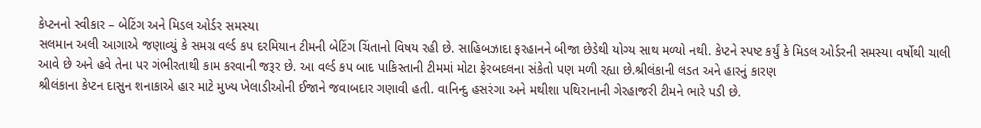કેપ્ટનનો સ્વીકાર – બેટિંગ અને મિડલ ઓર્ડર સમસ્યા
સલમાન અલી આગાએ જણાવ્યું કે સમગ્ર વર્લ્ડ કપ દરમિયાન ટીમની બેટિંગ ચિંતાનો વિષય રહી છે. સાહિબઝાદા ફરહાનને બીજા છેડેથી યોગ્ય સાથ મળ્યો નથી. કેપ્ટને સ્પષ્ટ કર્યું કે મિડલ ઓર્ડરની સમસ્યા વર્ષોથી ચાલી આવે છે અને હવે તેના પર ગંભીરતાથી કામ કરવાની જરૂર છે. આ વર્લ્ડ કપ બાદ પાકિસ્તાની ટીમમાં મોટા ફેરબદલના સંકેતો પણ મળી રહ્યા છે.શ્રીલંકાની લડત અને હારનું કારણ
શ્રીલંકાના કેપ્ટન દાસુન શનાકાએ હાર માટે મુખ્ય ખેલાડીઓની ઈજાને જવાબદાર ગણાવી હતી. વાનિન્દુ હસરંગા અને મથીશા પથિરાનાની ગેરહાજરી ટીમને ભારે પડી છે.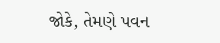જોકે, તેમણે પવન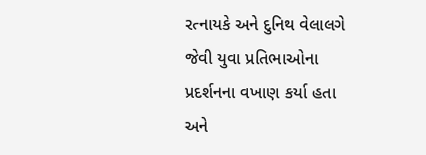રત્નાયકે અને દુનિથ વેલાલગે જેવી યુવા પ્રતિભાઓના પ્રદર્શનના વખાણ કર્યા હતા અને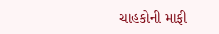ચાહકોની માફી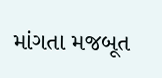માંગતા મજબૂત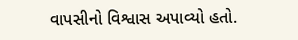વાપસીનો વિશ્વાસ અપાવ્યો હતો.